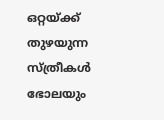ഒറ്റയ്ക്ക് തുഴയുന്ന സ്ത്രീകൾ
ഭോലയും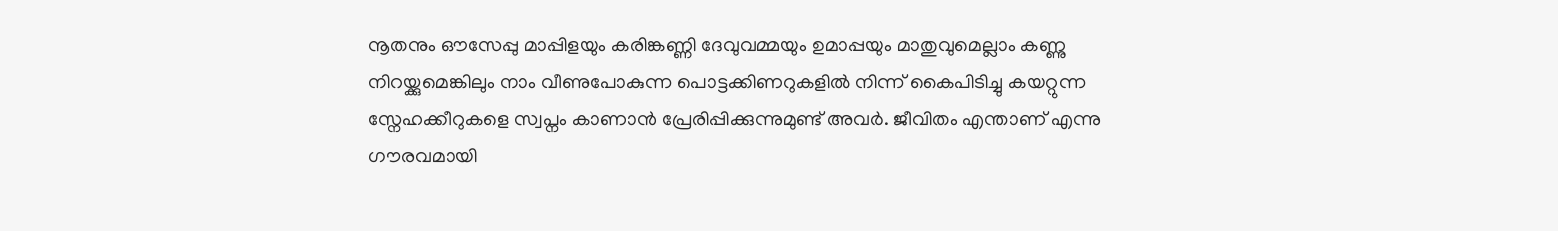നൂതനും ഔസേപ്പു മാപ്പിളയും കരിങ്കണ്ണി ദേവുവമ്മയും ഉമാപ്പയും മാതുവുമെല്ലാം കണ്ണു നിറയ്ക്കുമെങ്കിലും നാം വീണുപോകുന്ന പൊട്ടക്കിണറുകളിൽ നിന്ന് കൈപിടിച്ചു കയറ്റുന്ന സ്നേഹക്കീറുകളെ സ്വപ്നം കാണാൻ പ്രേരിപ്പിക്കുന്നുമുണ്ട് അവർ. ജീവിതം എന്താണ് എന്നു ഗൗരവമായി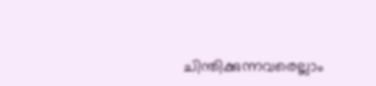ചിന്തിക്കുന്നവരെല്ലാം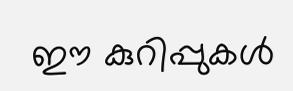ഈ കുറിപ്പുകൾ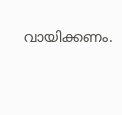വായിക്കണം.